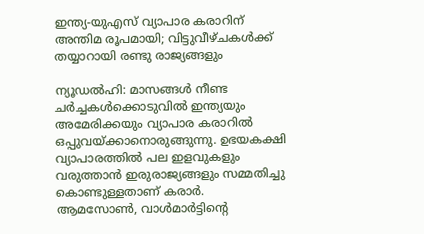ഇന്ത്യ-യുഎസ് വ്യാപാര കരാറിന് അന്തിമ രൂപമായി; വിട്ടുവീഴ്ചകള്‍ക്ക് തയ്യാറായി രണ്ടു രാജ്യങ്ങളും

ന്യൂഡല്‍ഹി: മാസങ്ങള്‍ നീണ്ട ചര്‍ച്ചകള്‍ക്കൊടുവില്‍ ഇന്ത്യയും അമേരിക്കയും വ്യാപാര കരാറില്‍ ഒപ്പുവയ്ക്കാനൊരുങ്ങുന്നു. ഉഭയകക്ഷി വ്യാപാരത്തില്‍ പല ഇളവുകളും വരുത്താന്‍ ഇരുരാജ്യങ്ങളും സമ്മതിച്ചു കൊണ്ടുള്ളതാണ് കരാര്‍. ആമസോണ്‍, വാള്‍മാര്‍ട്ടിന്റെ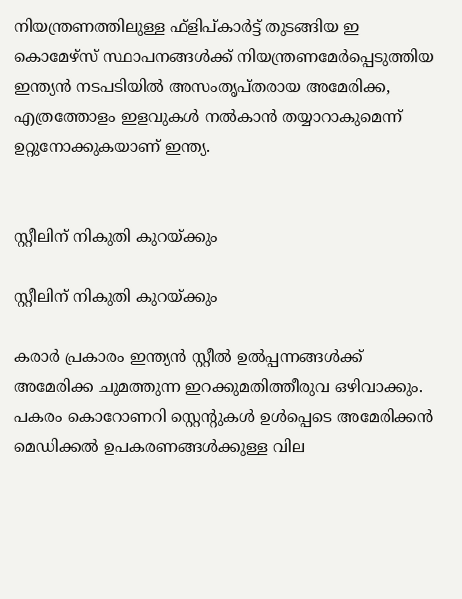നിയന്ത്രണത്തിലുള്ള ഫ്‌ളിപ്കാര്‍ട്ട് തുടങ്ങിയ ഇ കൊമേഴ്‌സ് സ്ഥാപനങ്ങള്‍ക്ക് നിയന്ത്രണമേര്‍പ്പെടുത്തിയ ഇന്ത്യന്‍ നടപടിയില്‍ അസംതൃപ്തരായ അമേരിക്ക, എത്രത്തോളം ഇളവുകള്‍ നല്‍കാന്‍ തയ്യാറാകുമെന്ന് ഉറ്റുനോക്കുകയാണ് ഇന്ത്യ.


സ്റ്റീലിന് നികുതി കുറയ്ക്കും

സ്റ്റീലിന് നികുതി കുറയ്ക്കും

കരാര്‍ പ്രകാരം ഇന്ത്യന്‍ സ്റ്റീല്‍ ഉല്‍പ്പന്നങ്ങള്‍ക്ക് അമേരിക്ക ചുമത്തുന്ന ഇറക്കുമതിത്തീരുവ ഒഴിവാക്കും. പകരം കൊറോണറി സ്റ്റെന്റുകള്‍ ഉള്‍പ്പെടെ അമേരിക്കന്‍ മെഡിക്കല്‍ ഉപകരണങ്ങള്‍ക്കുള്ള വില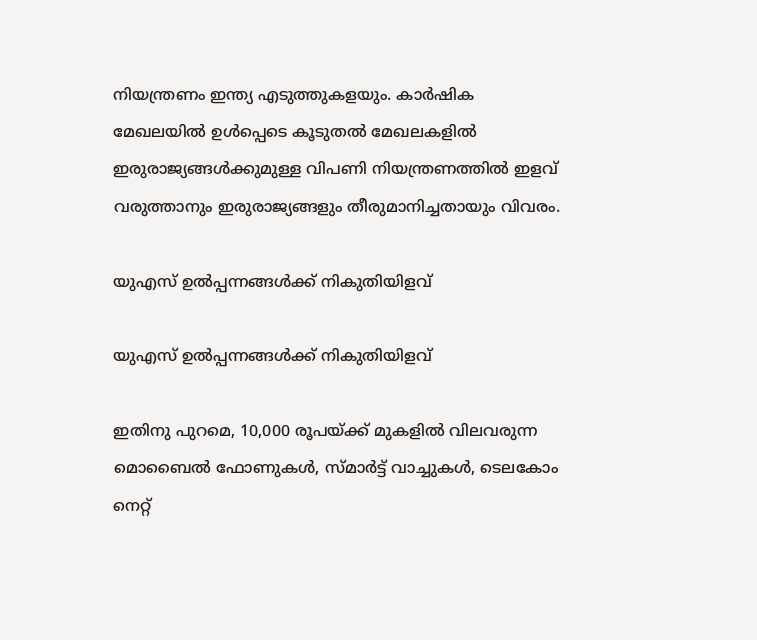നിയന്ത്രണം ഇന്ത്യ എടുത്തുകളയും. കാര്‍ഷിക മേഖലയില്‍ ഉള്‍പ്പെടെ കൂടുതല്‍ മേഖലകളില്‍ ഇരുരാജ്യങ്ങള്‍ക്കുമുള്ള വിപണി നിയന്ത്രണത്തില്‍ ഇളവ് വരുത്താനും ഇരുരാജ്യങ്ങളും തീരുമാനിച്ചതായും വിവരം.

യുഎസ് ഉല്‍പ്പന്നങ്ങള്‍ക്ക് നികുതിയിളവ്

യുഎസ് ഉല്‍പ്പന്നങ്ങള്‍ക്ക് നികുതിയിളവ്

ഇതിനു പുറമെ, 10,000 രൂപയ്ക്ക് മുകളില്‍ വിലവരുന്ന മൊബൈല്‍ ഫോണുകള്‍, സ്മാര്‍ട്ട് വാച്ചുകള്‍, ടെലകോം നെറ്റ്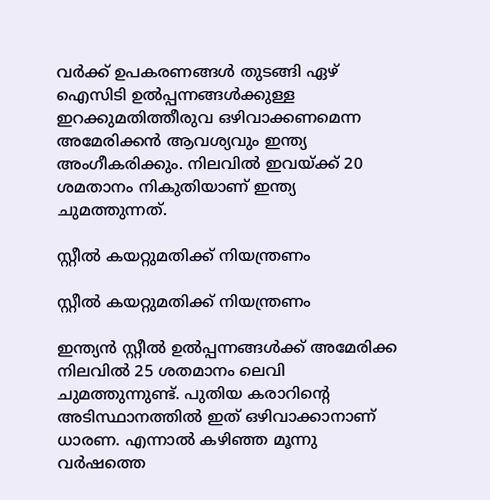വര്‍ക്ക് ഉപകരണങ്ങള്‍ തുടങ്ങി ഏഴ് ഐസിടി ഉല്‍പ്പന്നങ്ങള്‍ക്കുള്ള ഇറക്കുമതിത്തീരുവ ഒഴിവാക്കണമെന്ന അമേരിക്കന്‍ ആവശ്യവും ഇന്ത്യ അംഗീകരിക്കും. നിലവില്‍ ഇവയ്ക്ക് 20 ശമതാനം നികുതിയാണ് ഇന്ത്യ ചുമത്തുന്നത്.

സ്റ്റീല്‍ കയറ്റുമതിക്ക് നിയന്ത്രണം

സ്റ്റീല്‍ കയറ്റുമതിക്ക് നിയന്ത്രണം

ഇന്ത്യന്‍ സ്റ്റീല്‍ ഉല്‍പ്പന്നങ്ങള്‍ക്ക് അമേരിക്ക നിലവില്‍ 25 ശതമാനം ലെവി ചുമത്തുന്നുണ്ട്. പുതിയ കരാറിന്റെ അടിസ്ഥാനത്തില്‍ ഇത് ഒഴിവാക്കാനാണ് ധാരണ. എന്നാല്‍ കഴിഞ്ഞ മൂന്നു വര്‍ഷത്തെ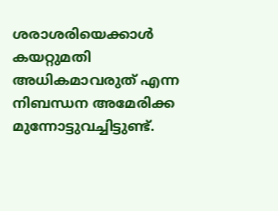ശരാശരിയെക്കാള്‍ കയറ്റുമതി അധികമാവരുത് എന്ന നിബന്ധന അമേരിക്ക മുന്നോട്ടുവച്ചിട്ടുണ്ട്.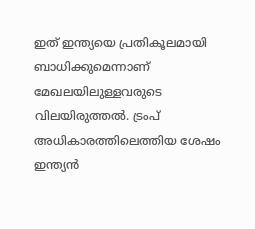ഇത് ഇന്ത്യയെ പ്രതികൂലമായി ബാധിക്കുമെന്നാണ് മേഖലയിലുള്ളവരുടെ വിലയിരുത്തല്‍. ട്രംപ് അധികാരത്തിലെത്തിയ ശേഷം ഇന്ത്യന്‍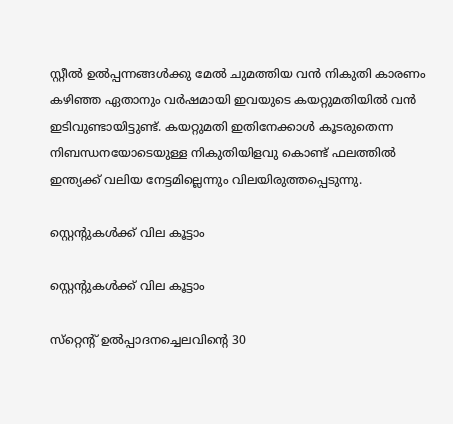സ്റ്റീല്‍ ഉല്‍പ്പന്നങ്ങള്‍ക്കു മേല്‍ ചുമത്തിയ വന്‍ നികുതി കാരണം കഴിഞ്ഞ ഏതാനും വര്‍ഷമായി ഇവയുടെ കയറ്റുമതിയില്‍ വന്‍ ഇടിവുണ്ടായിട്ടുണ്ട്. കയറ്റുമതി ഇതിനേക്കാള്‍ കൂടരുതെന്ന നിബന്ധനയോടെയുള്ള നികുതിയിളവു കൊണ്ട് ഫലത്തില്‍ ഇന്ത്യക്ക് വലിയ നേട്ടമില്ലെന്നും വിലയിരുത്തപ്പെടുന്നു.

സ്റ്റെന്റുകള്‍ക്ക് വില കൂട്ടാം

സ്റ്റെന്റുകള്‍ക്ക് വില കൂട്ടാം

സ്‌റ്റെന്റ് ഉല്‍പ്പാദനച്ചെലവിന്റെ 30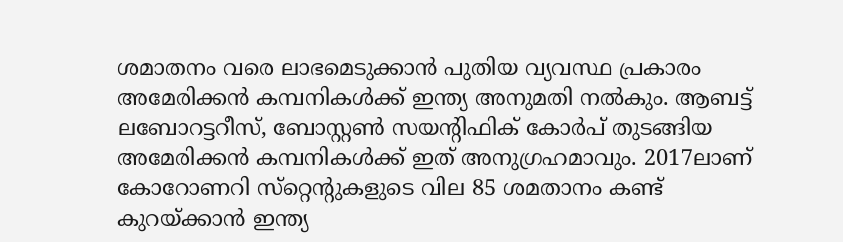ശമാതനം വരെ ലാഭമെടുക്കാന്‍ പുതിയ വ്യവസ്ഥ പ്രകാരം അമേരിക്കന്‍ കമ്പനികള്‍ക്ക് ഇന്ത്യ അനുമതി നല്‍കും. ആബട്ട് ലബോറട്ടറീസ്, ബോസ്റ്റണ്‍ സയന്റിഫിക് കോര്‍പ് തുടങ്ങിയ അമേരിക്കന്‍ കമ്പനികള്‍ക്ക് ഇത് അനുഗ്രഹമാവും. 2017ലാണ് കോറോണറി സ്‌റ്റെന്റുകളുടെ വില 85 ശമതാനം കണ്ട് കുറയ്ക്കാന്‍ ഇന്ത്യ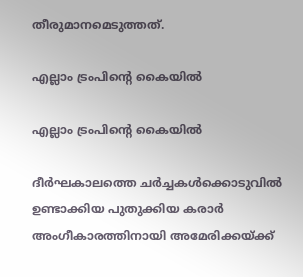തീരുമാനമെടുത്തത്.

എല്ലാം ട്രംപിന്റെ കൈയില്‍

എല്ലാം ട്രംപിന്റെ കൈയില്‍

ദീര്‍ഘകാലത്തെ ചര്‍ച്ചകള്‍ക്കൊടുവില്‍ ഉണ്ടാക്കിയ പുതുക്കിയ കരാര്‍ അംഗീകാരത്തിനായി അമേരിക്കയ്ക്ക്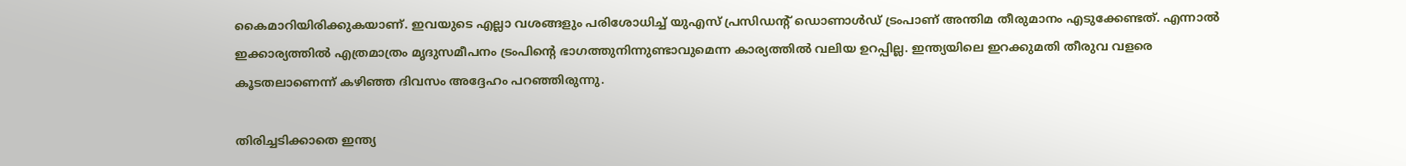കൈമാറിയിരിക്കുകയാണ്. ഇവയുടെ എല്ലാ വശങ്ങളും പരിശോധിച്ച് യുഎസ് പ്രസിഡന്റ് ഡൊണാള്‍ഡ് ട്രംപാണ് അന്തിമ തീരുമാനം എടുക്കേണ്ടത്. എന്നാല്‍ ഇക്കാര്യത്തില്‍ എത്രമാത്രം മൃദുസമീപനം ട്രംപിന്റെ ഭാഗത്തുനിന്നുണ്ടാവുമെന്ന കാര്യത്തില്‍ വലിയ ഉറപ്പില്ല. ഇന്ത്യയിലെ ഇറക്കുമതി തീരുവ വളരെ കൂടതലാണെന്ന് കഴിഞ്ഞ ദിവസം അദ്ദേഹം പറഞ്ഞിരുന്നു.

തിരിച്ചടിക്കാതെ ഇന്ത്യ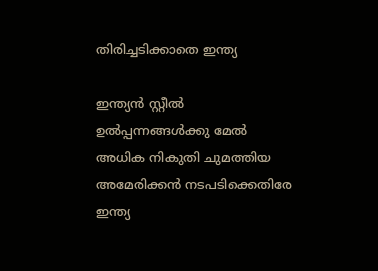തിരിച്ചടിക്കാതെ ഇന്ത്യ

ഇന്ത്യന്‍ സ്റ്റീല്‍ ഉല്‍പ്പന്നങ്ങള്‍ക്കു മേല്‍ അധിക നികുതി ചുമത്തിയ അമേരിക്കന്‍ നടപടിക്കെതിരേ ഇന്ത്യ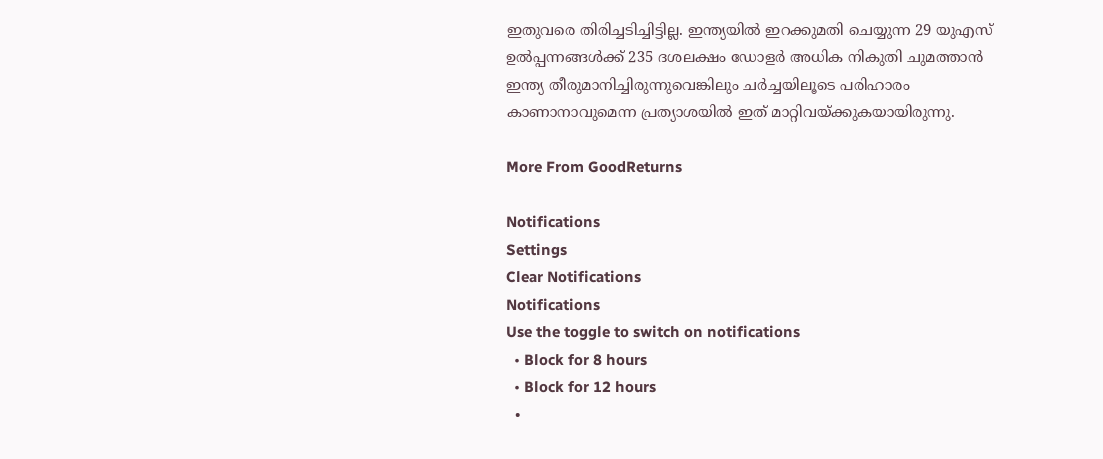ഇതുവരെ തിരിച്ചടിച്ചിട്ടില്ല. ഇന്ത്യയില്‍ ഇറക്കുമതി ചെയ്യുന്ന 29 യുഎസ് ഉല്‍പ്പന്നങ്ങള്‍ക്ക് 235 ദശലക്ഷം ഡോളര്‍ അധിക നികുതി ചുമത്താന്‍ ഇന്ത്യ തീരുമാനിച്ചിരുന്നുവെങ്കിലും ചര്‍ച്ചയിലൂടെ പരിഹാരം കാണാനാവുമെന്ന പ്രത്യാശയില്‍ ഇത് മാറ്റിവയ്ക്കുകയായിരുന്നു.

More From GoodReturns

Notifications
Settings
Clear Notifications
Notifications
Use the toggle to switch on notifications
  • Block for 8 hours
  • Block for 12 hours
  •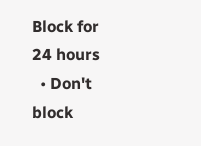Block for 24 hours
  • Don't block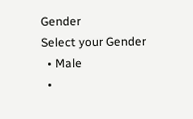Gender
Select your Gender
  • Male
  •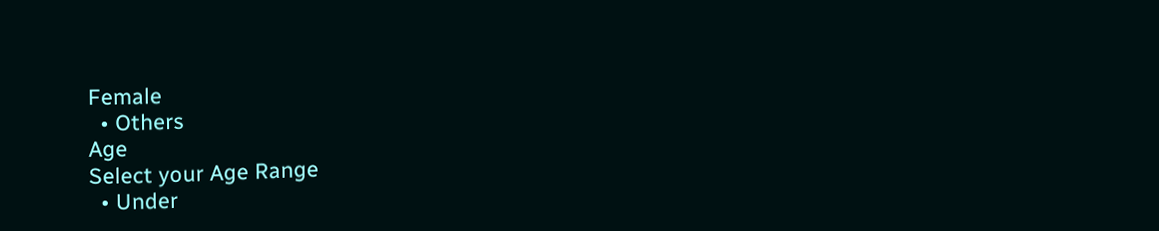Female
  • Others
Age
Select your Age Range
  • Under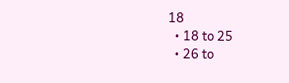18
  • 18 to 25
  • 26 to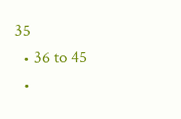35
  • 36 to 45
  •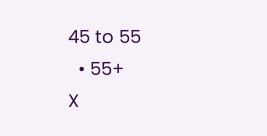45 to 55
  • 55+
X